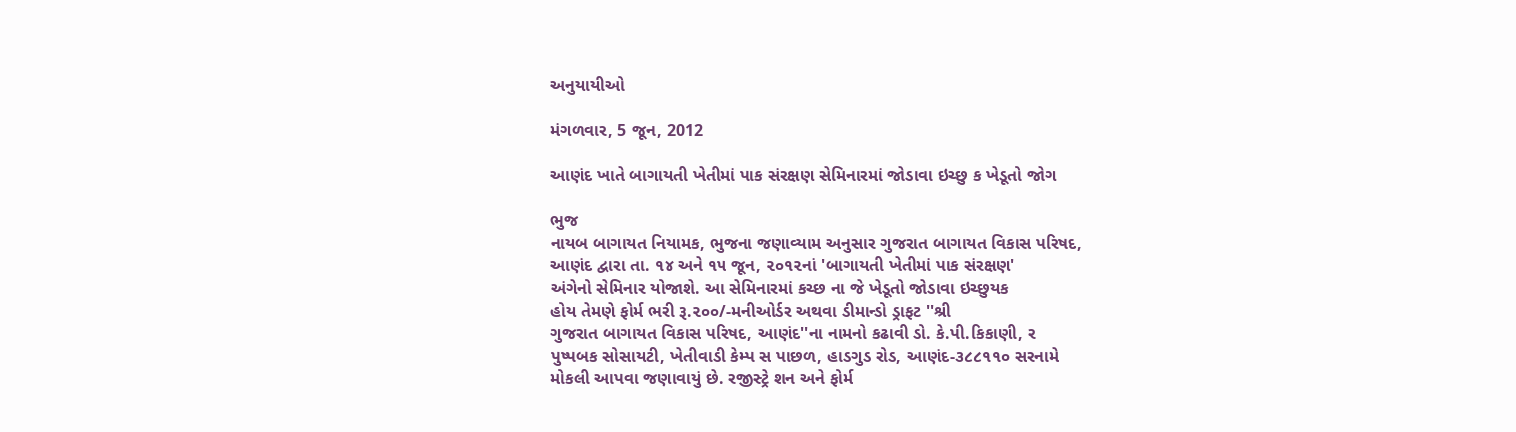અનુયાયીઓ

મંગળવાર, 5 જૂન, 2012

આણંદ ખાતે બાગાયતી ખેતીમાં પાક સંરક્ષણ સેમિનારમાં જોડાવા ઇચ્છુ ક ખેડૂતો જોગ

ભુજ
નાયબ બાગાયત નિયામક, ભુજના જણાવ્યામ અનુસાર ગુજરાત બાગાયત વિકાસ પરિષદ,
આણંદ દ્વારા તા. ૧૪ અને ૧૫ જૂન, ૨૦૧૨નાં 'બાગાયતી ખેતીમાં પાક સંરક્ષણ'
અંગેનો સેમિનાર યોજાશે. આ સેમિનારમાં કચ્છ ના જે ખેડૂતો જોડાવા ઇચ્છુયક
હોય તેમણે ફોર્મ ભરી રૂ.૨૦૦/-મનીઓર્ડર અથવા ડીમાન્ડો ડ્રાફટ ''શ્રી
ગુજરાત બાગાયત વિકાસ પરિષદ, આણંદ''ના નામનો કઢાવી ડો. કે.પી.કિકાણી, ર
પુષ્પબક સોસાયટી, ખેતીવાડી કેમ્પ સ પાછળ, હાડગુડ રોડ, આણંદ-૩૮૮૧૧૦ સરનામે
મોકલી આપવા જણાવાયું છે. રજીસ્ટ્રે શન અને ફોર્મ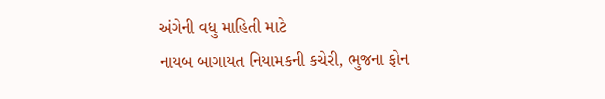અંગેની વધુ માહિતી માટે
નાયબ બાગાયત નિયામકની કચેરી, ભુજના ફોન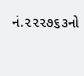નં.૨૨૨૭૬૩નો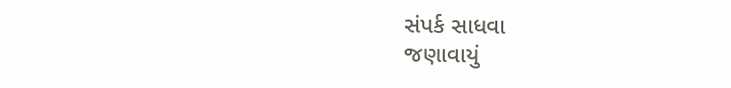સંપર્ક સાધવા
જણાવાયું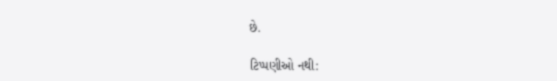છે.

ટિપ્પણીઓ નથી: